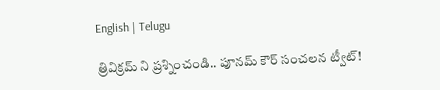English | Telugu

త్రివిక్రమ్ ని ప్రశ్నించండి.. పూనమ్ కౌర్ సంచలన ట్వీట్!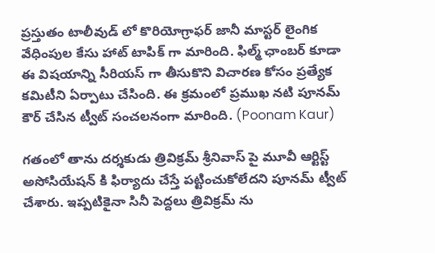ప్రస్తుతం టాలీవుడ్ లో కొరియోగ్రాఫర్ జానీ మాస్టర్ లైంగిక వేధింపుల కేసు హాట్ టాపిక్ గా మారింది. ఫిల్మ్ ఛాంబర్ కూడా ఈ విషయాన్ని సీరియస్ గా తీసుకొని విచారణ కోసం ప్రత్యేక కమిటీని ఏర్పాటు చేసింది. ఈ క్రమంలో ప్రముఖ నటి పూనమ్ కౌర్ చేసిన ట్వీట్ సంచలనంగా మారింది. (Poonam Kaur)

గతంలో తాను దర్శకుడు త్రివిక్రమ్ శ్రీనివాస్ పై మూవీ ఆర్టిస్ట్ అసోసియేషన్‌ కి ఫిర్యాదు చేస్తే పట్టించుకోలేదని పూనమ్ ట్వీట్ చేశారు. ఇప్పటికైనా సినీ పెద్దలు త్రివిక్రమ్ ను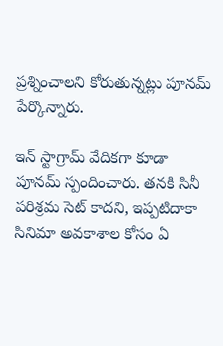ప్రశ్నించాలని కోరుతున్నట్లు పూనమ్ పేర్కొన్నారు.

ఇన్ స్టాగ్రామ్ వేదికగా కూడా పూనమ్ స్పందించారు. తనకి సినీ పరిశ్రమ సెట్ కాదని, ఇప్పటిదాకా సినిమా అవకాశాల కోసం ఏ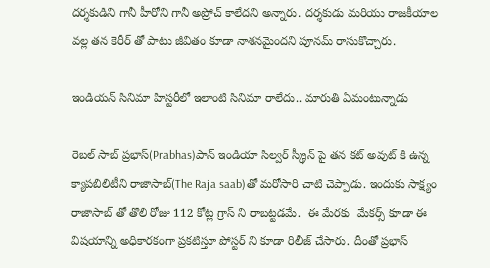దర్శకుడిని గానీ హీరోని గానీ అప్రోచ్ కాలేదని అన్నారు. దర్శకుడు మరియు రాజకీయాల వల్ల తన కెరీర్ తో పాటు జీవితం కూడా నాశనమైందని పూనమ్ రాసుకొచ్చారు.

ఇండియన్ సినిమా హిస్టరీలో ఇలాంటి సినిమా రాలేదు.. మారుతి ఏమంటున్నాడు

రెబల్ సాబ్ ప్రభాస్(Prabhas)పాన్ ఇండియా సిల్వర్ స్క్రీన్ పై తన కట్ అవుట్ కి ఉన్న క్యాపబిలిటీని రాజాసాబ్(The Raja saab)తో మరోసారి చాటి చెప్పాడు. ఇందుకు సాక్ష్యం రాజాసాబ్ తో తొలి రోజు 112 కోట్ల గ్రాస్ ని రాబట్టడమే.  ఈ మేరకు  మేకర్స్ కూడా ఈ విషయాన్ని అధికారకంగా ప్రకటిస్తూ పోస్టర్ ని కూడా రిలీజ్ చేసారు. దీంతో ప్రభాస్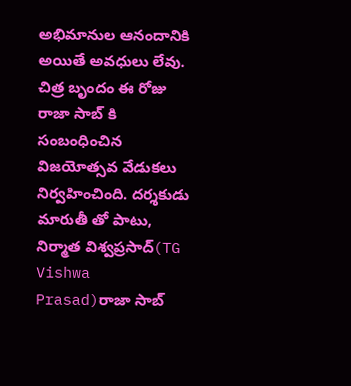అభిమానుల ఆనందానికి అయితే అవధులు లేవు. చిత్ర బృందం ఈ రోజు రాజా సాబ్ కి సంబంధించిన విజయోత్సవ వేడుకలు నిర్వహించింది. దర్శకుడు మారుతీ తో పాటు, నిర్మాత విశ్వప్రసాద్(TG Vishwa Prasad)రాజా సాబ్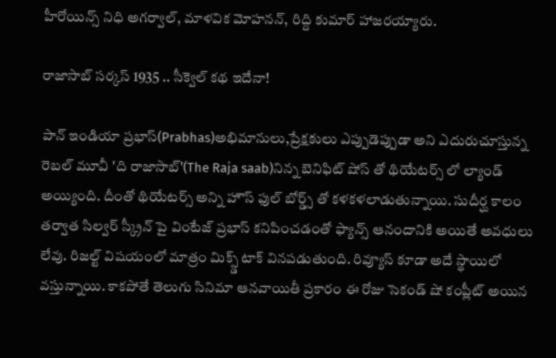హీరోయిన్స్ నిధి అగర్వాల్, మాళవిక మోహనన్, రిద్ది కుమార్ హాజరయ్యారు.

రాజాసాబ్ సర్కస్ 1935 .. సీక్వెల్ కథ ఇదేనా!

పాన్ ఇండియా ప్రభాస్(Prabhas)అభిమానులు,ప్రేక్షకులు ఎప్పుడెప్పుడా అని ఎదురుచూస్తున్న రెబల్ మూవీ 'ది రాజాసాబ్'(The Raja saab)నిన్న బెనిఫిట్ షోస్ తో థియేటర్స్ లో ల్యాండ్ అయ్యింది. దీంతో థియేటర్స్ అన్ని హౌస్ ఫుల్ బోర్డ్స్ తో కళకళలాడుతున్నాయి. సుదీర్ఘ కాలం తర్వాత సిల్వర్ స్క్రీన్ పై వింటేజ్ ప్రభాస్ కనిపించడంతో ఫ్యాన్స్ ఆనందానికి అయితే అవధులు లేవు. రిజల్ట్ విషయంలో మాత్రం మిక్స్డ్ టాక్ వినపడుతుంది. రివ్యూస్ కూడా అదే స్థాయిలో  వస్తున్నాయి. కాకపోతే తెలుగు సినిమా ఆనవాయితీ ప్రకారం ఈ రోజు సెకండ్ షో కంప్లీట్ అయిన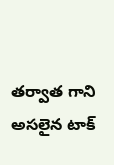తర్వాత గాని అసలైన టాక్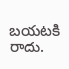బయటకి రాదు.